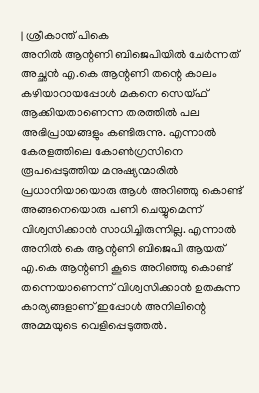| ശ്രീകാന്ത് പികെ
അനിൽ ആന്റണി ബിജെപിയിൽ ചേർന്നത് അച്ഛൻ എ.കെ ആന്റണി തന്റെ കാലം കഴിയാറായപ്പോൾ മകനെ സെയ്ഫ് ആക്കിയതാണെന്ന തരത്തിൽ പല അഭിപ്രായങ്ങളും കണ്ടിരുന്നു. എന്നാൽ കേരളത്തിലെ കോൺഗ്രസിനെ രൂപപ്പെടുത്തിയ മനുഷ്യന്മാരിൽ പ്രധാനിയായൊരു ആൾ അറിഞ്ഞു കൊണ്ട് അങ്ങനെയൊരു പണി ചെയ്യുമെന്ന് വിശ്വസിക്കാൻ സാധിച്ചിരുന്നില്ല. എന്നാൽ അനിൽ കെ ആന്റണി ബിജെപി ആയത് എ.കെ ആന്റണി കൂടെ അറിഞ്ഞു കൊണ്ട് തന്നെയാണെന്ന് വിശ്വസിക്കാൻ ഉതകുന്ന കാര്യങ്ങളാണ് ഇപ്പോൾ അനിലിന്റെ അമ്മയുടെ വെളിപ്പെടുത്തൽ.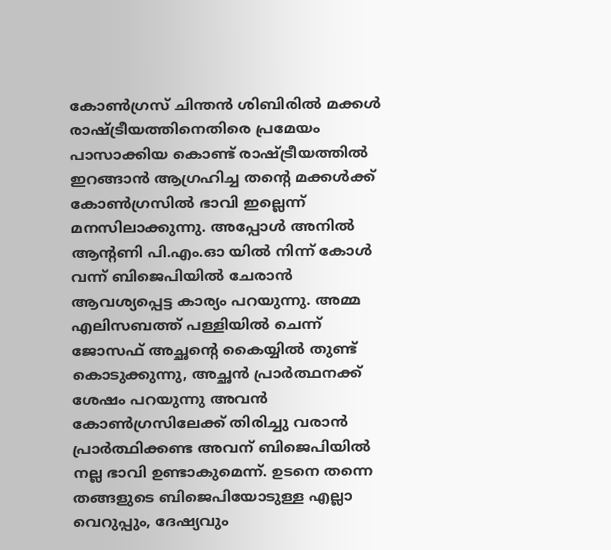കോൺഗ്രസ് ചിന്തൻ ശിബിരിൽ മക്കൾ രാഷ്ട്രീയത്തിനെതിരെ പ്രമേയം പാസാക്കിയ കൊണ്ട് രാഷ്ട്രീയത്തിൽ ഇറങ്ങാൻ ആഗ്രഹിച്ച തന്റെ മക്കൾക്ക് കോൺഗ്രസിൽ ഭാവി ഇല്ലെന്ന് മനസിലാക്കുന്നു. അപ്പോൾ അനിൽ ആന്റണി പി.എം.ഓ യിൽ നിന്ന് കോൾ വന്ന് ബിജെപിയിൽ ചേരാൻ ആവശ്യപ്പെട്ട കാര്യം പറയുന്നു. അമ്മ എലിസബത്ത് പള്ളിയിൽ ചെന്ന് ജോസഫ് അച്ഛന്റെ കൈയ്യിൽ തുണ്ട് കൊടുക്കുന്നു, അച്ഛൻ പ്രാർത്ഥനക്ക് ശേഷം പറയുന്നു അവൻ കോൺഗ്രസിലേക്ക് തിരിച്ചു വരാൻ പ്രാർത്ഥിക്കണ്ട അവന് ബിജെപിയിൽ നല്ല ഭാവി ഉണ്ടാകുമെന്ന്. ഉടനെ തന്നെ തങ്ങളുടെ ബിജെപിയോടുള്ള എല്ലാ വെറുപ്പും, ദേഷ്യവും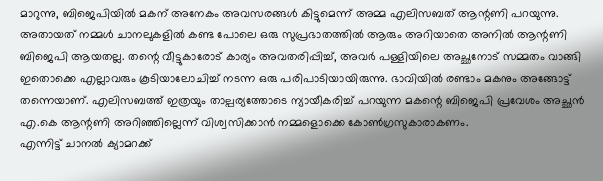മാറുന്നു, ബിജെപിയിൽ മകന് അനേകം അവസരങ്ങൾ കിട്ടുമെന്ന് അമ്മ എലിസബത് ആന്റണി പറയുന്നു.
അതായത് നമ്മൾ ചാനലുകളിൽ കണ്ട പോലെ ഒരു സുപ്രഭാതത്തിൽ ആരും അറിയാതെ അനിൽ ആന്റണി ബിജെപി ആയതല്ല. തന്റെ വീട്ടുകാരോട് കാര്യം അവതരിപ്പിച്ച്, അവർ പള്ളിയിലെ അച്ഛനോട് സമ്മതം വാങ്ങി ഇതൊക്കെ എല്ലാവരും കൂടിയാലോചിച്ച് നടന്ന ഒരു പരിപാടിയായിരുന്നു. ഭാവിയിൽ രണ്ടാം മകനും അങ്ങോട്ട് തന്നെയാണ്. എലിസബത്ത് ഇത്രയും താല്പര്യത്തോടെ ന്യായീകരിച്ച് പറയുന്ന മകന്റെ ബിജെപി പ്രവേശം അച്ഛൻ എ.കെ ആന്റണി അറിഞ്ഞില്ലെന്ന് വിശ്വസിക്കാൻ നമ്മളൊക്കെ കോൺഗ്രസുകാരാകണം.
എന്നിട്ട് ചാനൽ ക്യാമറക്ക്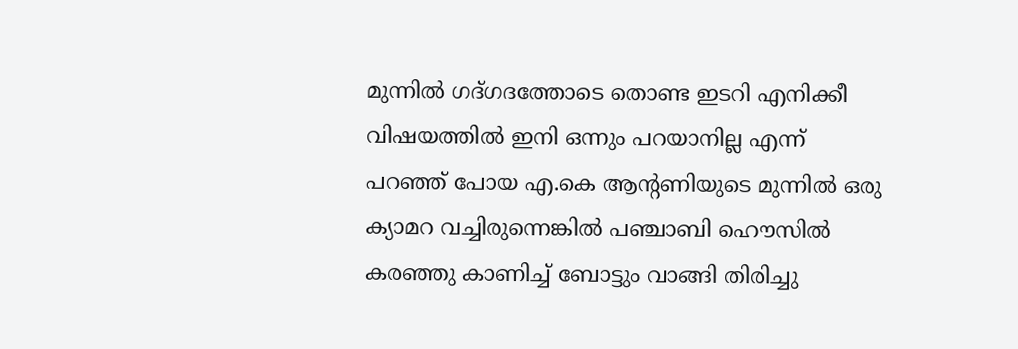മുന്നിൽ ഗദ്ഗദത്തോടെ തൊണ്ട ഇടറി എനിക്കീ വിഷയത്തിൽ ഇനി ഒന്നും പറയാനില്ല എന്ന് പറഞ്ഞ് പോയ എ.കെ ആന്റണിയുടെ മുന്നിൽ ഒരു ക്യാമറ വച്ചിരുന്നെങ്കിൽ പഞ്ചാബി ഹൌസിൽ കരഞ്ഞു കാണിച്ച് ബോട്ടും വാങ്ങി തിരിച്ചു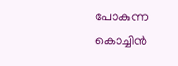പോകുന്ന കൊച്ചിൻ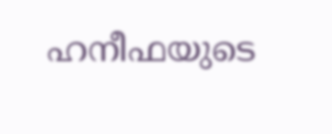ഹനീഫയുടെ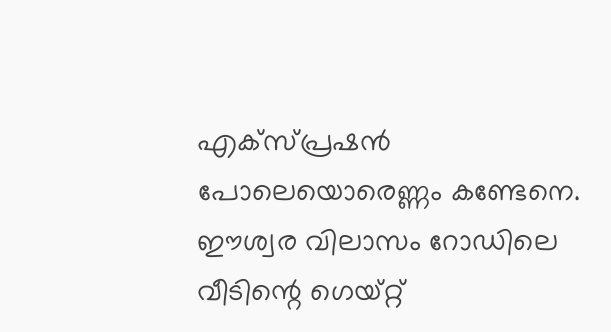എക്സ്പ്രഷൻ പോലെയൊരെണ്ണം കണ്ടേനെ. ഈശ്വര വിലാസം റോഡിലെ വീടിന്റെ ഗെയ്റ്റ്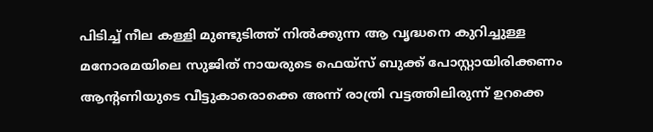പിടിച്ച് നീല കള്ളി മുണ്ടുടിത്ത് നിൽക്കുന്ന ആ വൃദ്ധനെ കുറിച്ചുള്ള മനോരമയിലെ സുജിത് നായരുടെ ഫെയ്സ് ബുക്ക് പോസ്റ്റായിരിക്കണം ആന്റണിയുടെ വീട്ടുകാരൊക്കെ അന്ന് രാത്രി വട്ടത്തിലിരുന്ന് ഉറക്കെ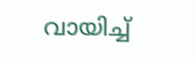വായിച്ച്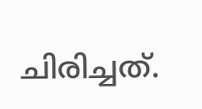ചിരിച്ചത്.